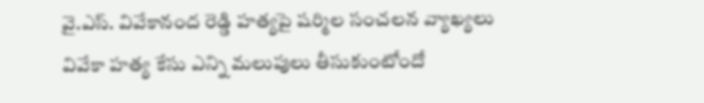వై.ఎస్. వివేకానంద రెడ్డి హత్యపై షర్మిల సంచలన వ్యాఖ్యలు
వివేకా హత్య కేసు ఎన్ని మలుపులు తీసుకుంటోందో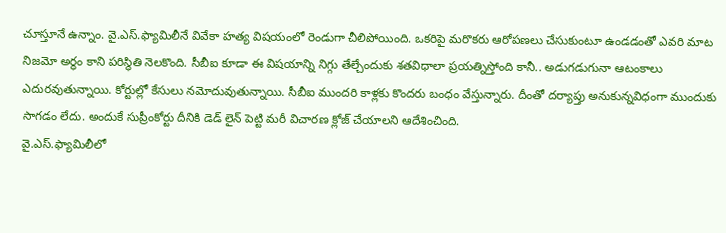చూస్తూనే ఉన్నాం. వై.ఎస్.ఫ్యామిలీనే వివేకా హత్య విషయంలో రెండుగా చీలిపోయింది. ఒకరిపై మరొకరు ఆరోపణలు చేసుకుంటూ ఉండడంతో ఎవరి మాట నిజమో అర్థం కాని పరిస్థితి నెలకొంది. సీబీఐ కూడా ఈ విషయాన్ని నిగ్గు తేల్చేందుకు శతవిధాలా ప్రయత్నిస్తోంది కానీ.. అడుగడుగునా ఆటంకాలు ఎదురవుతున్నాయి. కోర్టుల్లో కేసులు నమోదువుతున్నాయి. సీబీఐ ముందరి కాళ్లకు కొందరు బంధం వేస్తున్నారు. దీంతో దర్యాప్తు అనుకున్నవిధంగా ముందుకు సాగడం లేదు. అందుకే సుప్రీంకోర్టు దీనికి డెడ్ లైన్ పెట్టి మరీ విచారణ క్లోజ్ చేయాలని ఆదేశించింది.
వై.ఎస్.ఫ్యామిలీలో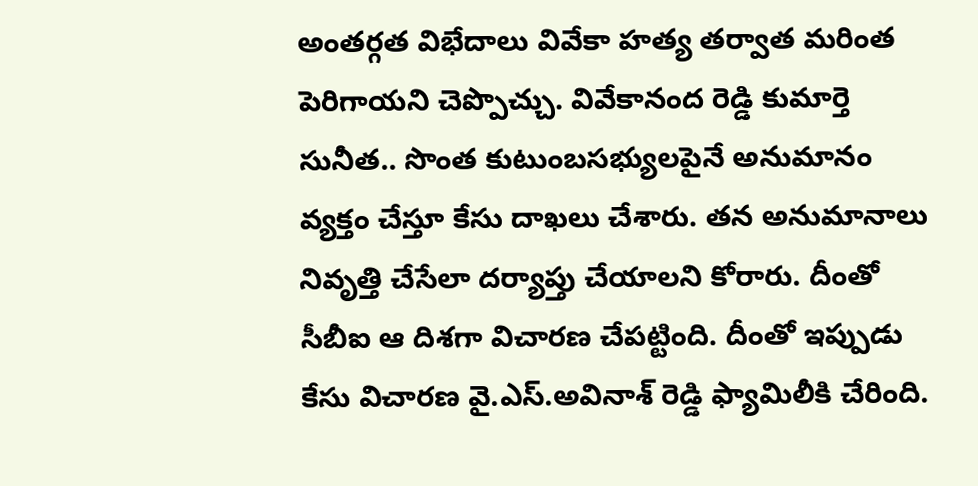అంతర్గత విభేదాలు వివేకా హత్య తర్వాత మరింత పెరిగాయని చెప్పొచ్చు. వివేకానంద రెడ్డి కుమార్తె సునీత.. సొంత కుటుంబసభ్యులపైనే అనుమానం వ్యక్తం చేస్తూ కేసు దాఖలు చేశారు. తన అనుమానాలు నివృత్తి చేసేలా దర్యాప్తు చేయాలని కోరారు. దీంతో సీబీఐ ఆ దిశగా విచారణ చేపట్టింది. దీంతో ఇప్పుడు కేసు విచారణ వై.ఎస్.అవినాశ్ రెడ్డి ఫ్యామిలీకి చేరింది.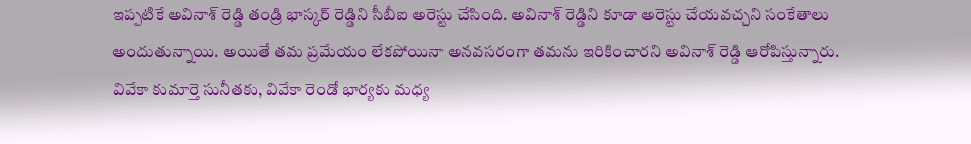ఇప్పటికే అవినాశ్ రెడ్డి తండ్రి భాస్కర్ రెడ్డిని సీబీఐ అరెస్టు చేసింది. అవినాశ్ రెడ్డిని కూడా అరెస్టు చేయవచ్చని సంకేతాలు అందుతున్నాయి. అయితే తమ ప్రమేయం లేకపోయినా అనవసరంగా తమను ఇరికించారని అవినాశ్ రెడ్డి ఆరోపిస్తున్నారు. వివేకా కుమార్తె సునీతకు, వివేకా రెండో భార్యకు మధ్య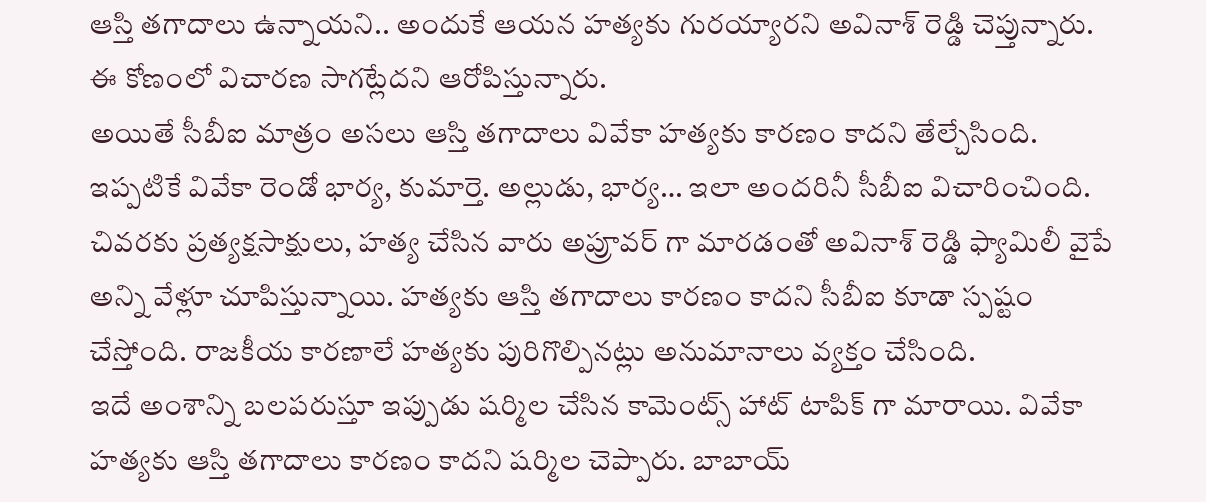ఆస్తి తగాదాలు ఉన్నాయని.. అందుకే ఆయన హత్యకు గురయ్యారని అవినాశ్ రెడ్డి చెప్తున్నారు. ఈ కోణంలో విచారణ సాగట్లేదని ఆరోపిస్తున్నారు.
అయితే సీబీఐ మాత్రం అసలు ఆస్తి తగాదాలు వివేకా హత్యకు కారణం కాదని తేల్చేసింది. ఇప్పటికే వివేకా రెండో భార్య, కుమార్తె. అల్లుడు, భార్య… ఇలా అందరినీ సీబీఐ విచారించింది. చివరకు ప్రత్యక్షసాక్షులు, హత్య చేసిన వారు అప్రూవర్ గా మారడంతో అవినాశ్ రెడ్డి ఫ్యామిలీ వైపే అన్ని వేళ్లూ చూపిస్తున్నాయి. హత్యకు ఆస్తి తగాదాలు కారణం కాదని సీబీఐ కూడా స్పష్టం చేస్తోంది. రాజకీయ కారణాలే హత్యకు పురిగొల్పినట్లు అనుమానాలు వ్యక్తం చేసింది.
ఇదే అంశాన్ని బలపరుస్తూ ఇప్పుడు షర్మిల చేసిన కామెంట్స్ హాట్ టాపిక్ గా మారాయి. వివేకా హత్యకు ఆస్తి తగాదాలు కారణం కాదని షర్మిల చెప్పారు. బాబాయ్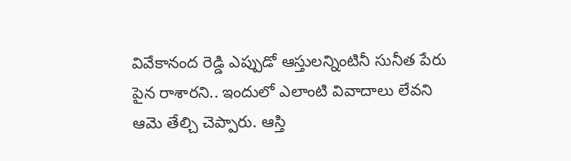వివేకానంద రెడ్డి ఎప్పుడో ఆస్తులన్నింటినీ సునీత పేరు పైన రాశారని.. ఇందులో ఎలాంటి వివాదాలు లేవని ఆమె తేల్చి చెప్పారు. ఆస్తి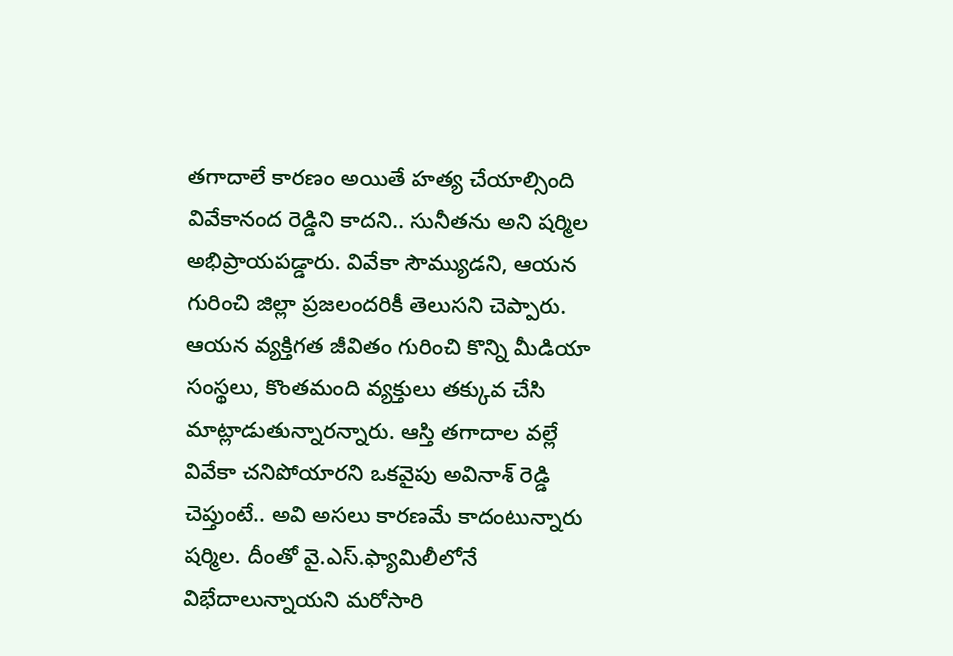తగాదాలే కారణం అయితే హత్య చేయాల్సింది వివేకానంద రెడ్డిని కాదని.. సునీతను అని షర్మిల అభిప్రాయపడ్డారు. వివేకా సౌమ్యుడని, ఆయన గురించి జిల్లా ప్రజలందరికీ తెలుసని చెప్పారు. ఆయన వ్యక్తిగత జీవితం గురించి కొన్ని మీడియా సంస్థలు, కొంతమంది వ్యక్తులు తక్కువ చేసి మాట్లాడుతున్నారన్నారు. ఆస్తి తగాదాల వల్లే వివేకా చనిపోయారని ఒకవైపు అవినాశ్ రెడ్డి చెప్తుంటే.. అవి అసలు కారణమే కాదంటున్నారు షర్మిల. దీంతో వై.ఎస్.ఫ్యామిలీలోనే విభేదాలున్నాయని మరోసారి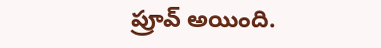ప్రూవ్ అయింది.